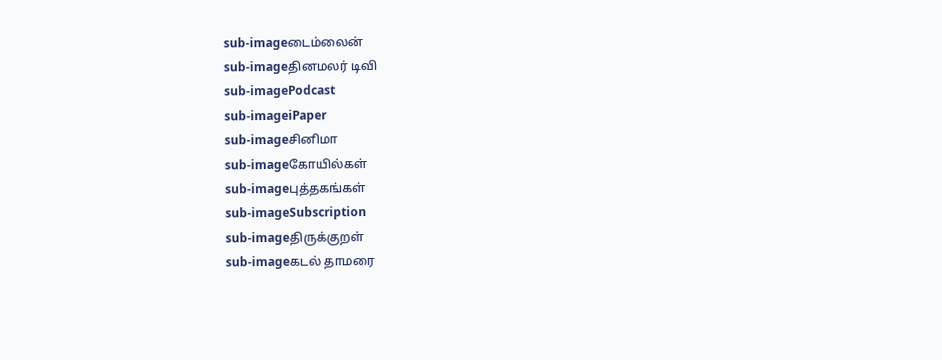sub-imageடைம்லைன்
sub-imageதினமலர் டிவி
sub-imagePodcast
sub-imageiPaper
sub-imageசினிமா
sub-imageகோயில்கள்
sub-imageபுத்தகங்கள்
sub-imageSubscription
sub-imageதிருக்குறள்
sub-imageகடல் தாமரை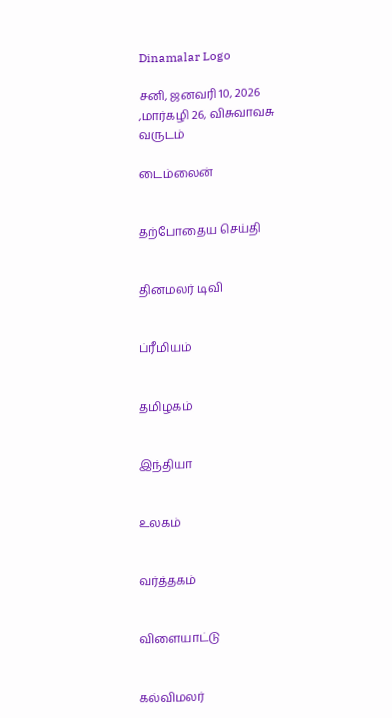Dinamalar Logo

சனி, ஜனவரி 10, 2026 ,மார்கழி 26, விசுவாவசு வருடம்

டைம்லைன்


தற்போதைய செய்தி


தினமலர் டிவி


ப்ரீமியம்


தமிழகம்


இந்தியா


உலகம்


வர்த்தகம்


விளையாட்டு


கல்விமலர்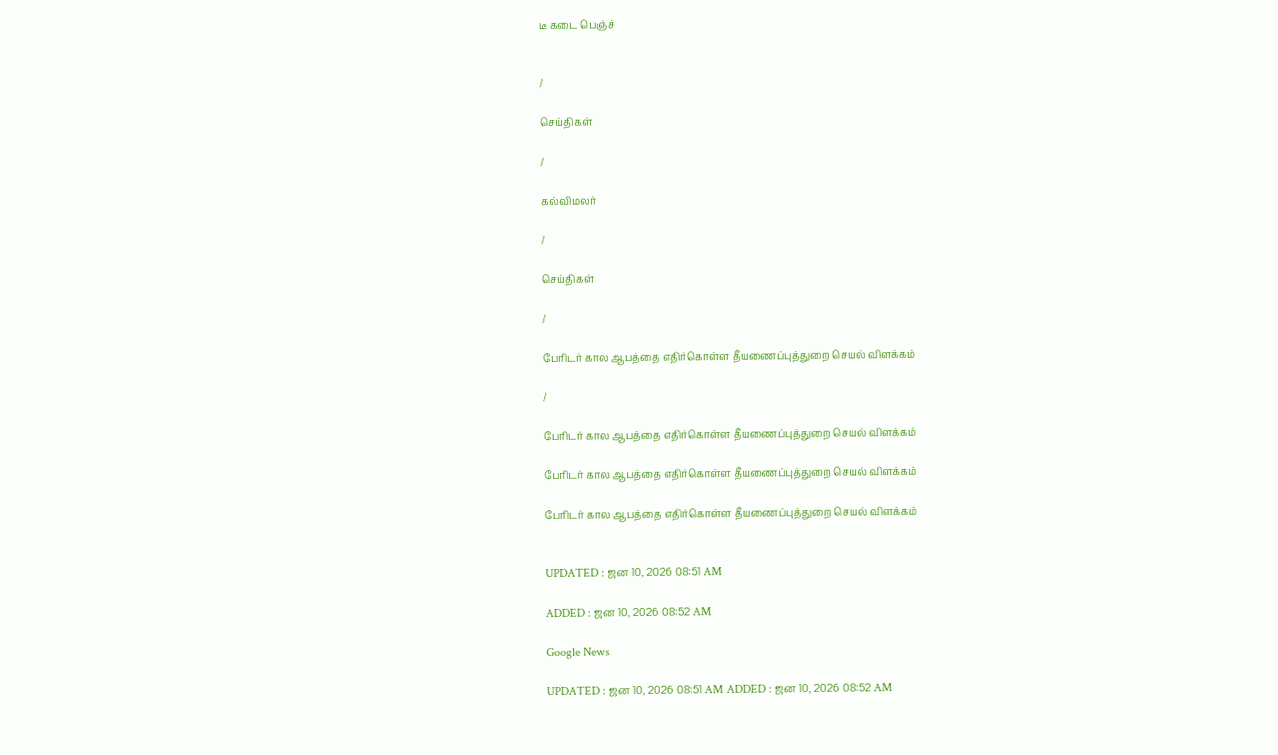டீ கடை பெஞ்ச்


/

செய்திகள்

/

கல்விமலர்

/

செய்திகள்

/

பேரிடர் கால ஆபத்தை எதிர்கொள்ள தீயணைப்புத்துறை செயல் விளக்கம்

/

பேரிடர் கால ஆபத்தை எதிர்கொள்ள தீயணைப்புத்துறை செயல் விளக்கம்

பேரிடர் கால ஆபத்தை எதிர்கொள்ள தீயணைப்புத்துறை செயல் விளக்கம்

பேரிடர் கால ஆபத்தை எதிர்கொள்ள தீயணைப்புத்துறை செயல் விளக்கம்


UPDATED : ஜன 10, 2026 08:51 AM

ADDED : ஜன 10, 2026 08:52 AM

Google News

UPDATED : ஜன 10, 2026 08:51 AM ADDED : ஜன 10, 2026 08:52 AM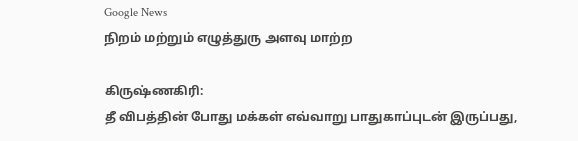Google News
நிறம் மற்றும் எழுத்துரு அளவு மாற்ற

கிருஷ்ணகிரி:
தீ விபத்தின் போது மக்கள் எவ்வாறு பாதுகாப்புடன் இருப்பது,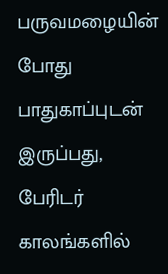பருவமழையின் போது பாதுகாப்புடன் இருப்பது, பேரிடர் காலங்களில்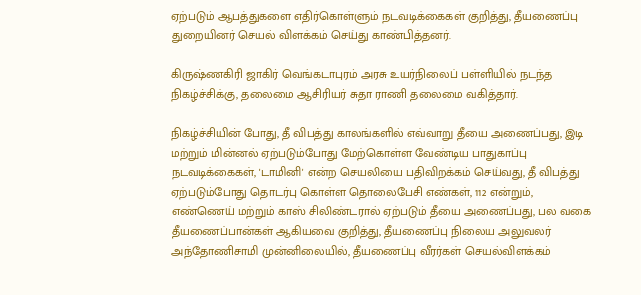ஏற்படும் ஆபத்துகளை எதிர்கொள்ளும் நடவடிக்கைகள் குறித்து, தீயணைப்பு துறையினர் செயல் விளக்கம் செய்து காண்பித்தனர்.

கிருஷ்ணகிரி ஜாகிர் வெங்கடாபுரம் அரசு உயர்நிலைப் பள்ளியில் நடந்த நிகழ்ச்சிக்கு, தலைமை ஆசிரியர் சுதா ராணி தலைமை வகித்தார்.

நிகழ்ச்சியின் போது, தீ விபத்து காலங்களில் எவ்வாறு தீயை அணைப்பது, இடி மற்றும் மின்னல் ஏற்படும்போது மேற்கொள்ள வேண்டிய பாதுகாப்பு நடவடிக்கைகள், 'டாமினி' என்ற செயலியை பதிவிறக்கம் செய்வது, தீ விபத்து ஏற்படும்போது தொடர்பு கொள்ள தொலைபேசி எண்கள், 112 என்றும், எண்ணெய் மற்றும் காஸ் சிலிண்டரால் ஏற்படும் தீயை அணைப்பது, பல வகை தீயணைப்பான்கள் ஆகியவை குறித்து, தீயணைப்பு நிலைய அலுவலர் அந்தோணிசாமி முன்னிலையில், தீயணைப்பு வீரர்கள் செயல்விளக்கம்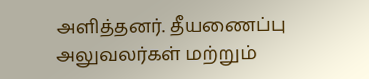அளித்தனர். தீயணைப்பு அலுவலர்கள் மற்றும்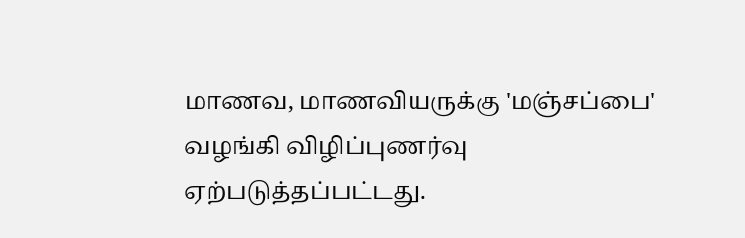மாணவ, மாணவியருக்கு 'மஞ்சப்பை' வழங்கி விழிப்புணர்வு ஏற்படுத்தப்பட்டது.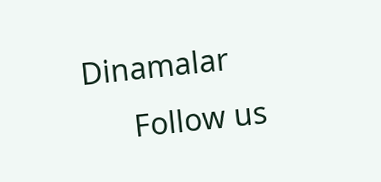Dinamalar
      Follow us